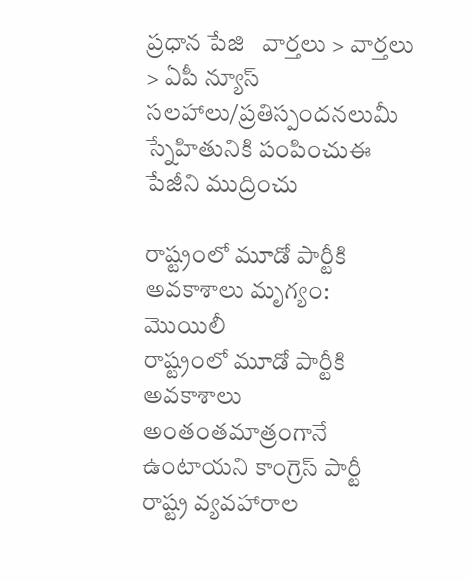ప్రధాన పేజి   వార్తలు > వార్తలు > ఏపీ న్యూస్
సలహాలు/ప్రతిస్పందనలుమీ స్నేహితునికి పంపించుఈ పేజీని ముద్రించు

రాష్ట్రంలో మూడో పార్టీకి అవకాశాలు మృగ్యం: మొయిలీ
రాష్ట్రంలో మూడో పార్టీకి అవకాశాలు అంతంతమాత్రంగానే ఉంటాయని కాంగ్రెస్ పార్టీ రాష్ట్ర వ్యవహారాల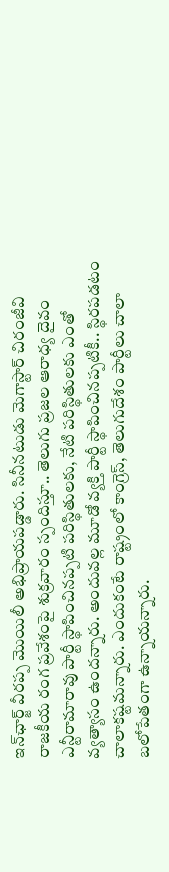ఇన్‌ఛార్జ్ వీరప్ప మొయిలీ అభిప్రాయపడ్డారు. సినీనటుడు మెగాస్టార్ చిరంజీవి రాజకీయ రంగ ప్రవేశంపై శుక్రవారం స్పందిస్తూ.. తెలుగు ప్రజల ఆరాధ్య దైవం ఎన్టీరామారావు పార్టీ స్థాపించినప్పటి పరిస్థితులకు, నేటి పరిస్థితులకు ఎంతో వ్యత్యాసం ఉందన్నారు. అందువల్ల మూడో వ్యక్తి పార్టీ స్థాపించినప్పటికీ.. స్థిరపడటం చాలాకష్టమన్నారు. ఎందుకంటే రాష్ట్రంలో కాంగ్రెస్, తెలుగుదేశం పార్టీలు చాలా బలోపేతంగా ఉన్నాయన్నారు.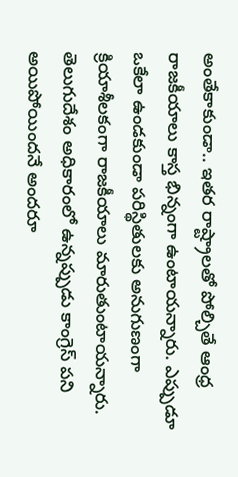అంతేకాకుండా.. ఇతర రాష్ట్రాలతో పోల్చితే ఆంధ్ర రాజకీయాలు కాస్త భిన్నంగా ఉంటాయన్నారు. ఎప్పుడూ ఒకేలా ఉండకుండా పరిస్థితులకు అనుగుణంగా క్రియాశీలకంగా రాజకీయాలు మారుతుంటాయన్నారు. తెలుగుదేశం అధికారంలో ఉన్నప్పుడు కాంగ్రెస్‌ పని అయిపోయిందనే అందరూ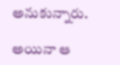అనుకున్నారు.

అయినా ఆ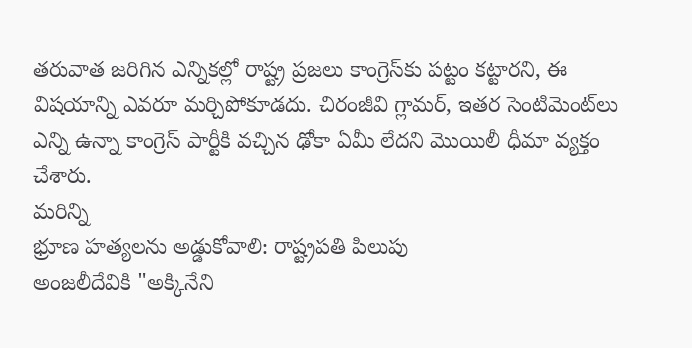తరువాత జరిగిన ఎన్నికల్లో రాష్ట్ర ప్రజలు కాంగ్రెస్‌కు పట్టం కట్టారని, ఈ విషయాన్ని ఎవరూ మర్చిపోకూడదు. చిరంజీవి గ్లామర్‌, ఇతర సెంటిమెంట్‌లు ఎన్ని ఉన్నా కాంగ్రెస్‌ పార్టీకి వచ్చిన ఢోకా ఏమీ లేదని మొయిలీ ధీమా వ్యక్తం చేశారు.
మరిన్ని
భ్రూణ హత్యలను అడ్డుకోవాలి: రాష్ట్రపతి పిలుపు
అంజలీదేవికి "అక్కినేని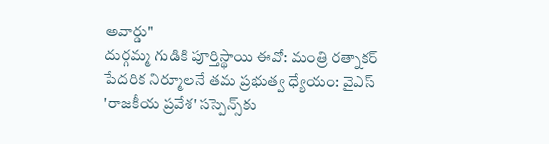అవార్డు"
దుర్గమ్మ గుడికి పూర్తిస్థాయి ఈవో: మంత్రి రత్నాకర్
పేదరిక నిర్మూలనే తమ ప్రభుత్వ ధ్యేయం: వైఎస్
'రాజకీయ ప్రవేశ' సస్పెన్స్‌కు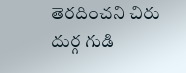తెరదించని చిరు
దుర్గ గుడి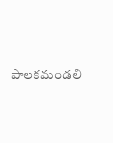పాలకమండలి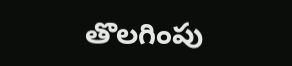తొలగింపు